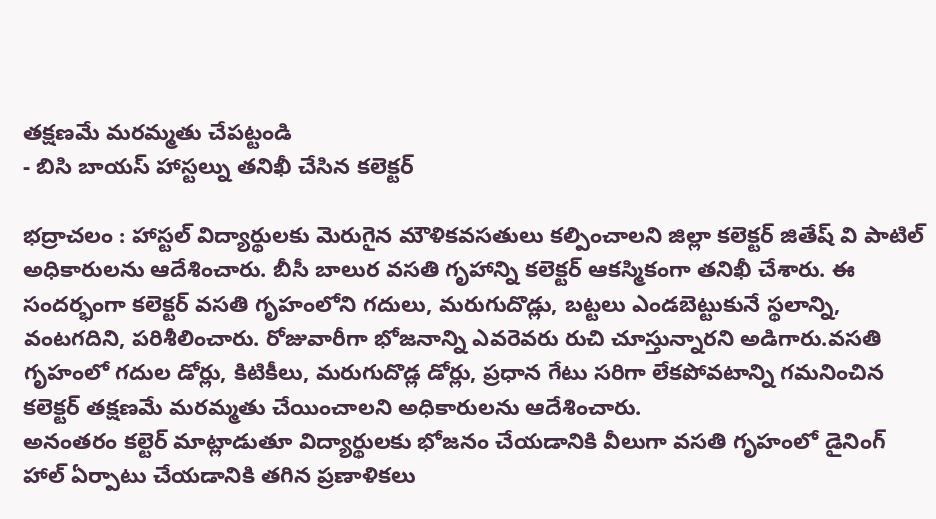తక్షణమే మరమ్మతు చేపట్టండి
- బిసి బాయస్ హాస్టల్ను తనిఖీ చేసిన కలెక్టర్

భద్రాచలం : హాస్టల్ విద్యార్థులకు మెరుగైన మౌళికవసతులు కల్పించాలని జిల్లా కలెక్టర్ జితేష్ వి పాటిల్ అధికారులను ఆదేశించారు. బీసీ బాలుర వసతి గృహాన్ని కలెక్టర్ ఆకస్మికంగా తనిఖీ చేశారు. ఈ సందర్భంగా కలెక్టర్ వసతి గృహంలోని గదులు, మరుగుదొడ్లు, బట్టలు ఎండబెట్టుకునే స్థలాన్ని, వంటగదిని, పరిశీలించారు. రోజువారీగా భోజనాన్ని ఎవరెవరు రుచి చూస్తున్నారని అడిగారు.వసతి గృహంలో గదుల డోర్లు, కిటికీలు, మరుగుదొడ్ల డోర్లు, ప్రధాన గేటు సరిగా లేకపోవటాన్ని గమనించిన కలెక్టర్ తక్షణమే మరమ్మతు చేయించాలని అధికారులను ఆదేశించారు.
అనంతరం కల్టెర్ మాట్లాడుతూ విద్యార్థులకు భోజనం చేయడానికి వీలుగా వసతి గృహంలో డైనింగ్ హాల్ ఏర్పాటు చేయడానికి తగిన ప్రణాళికలు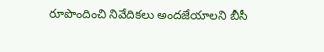రూపొందించి నివేదికలు అందజేయాలని బీసీ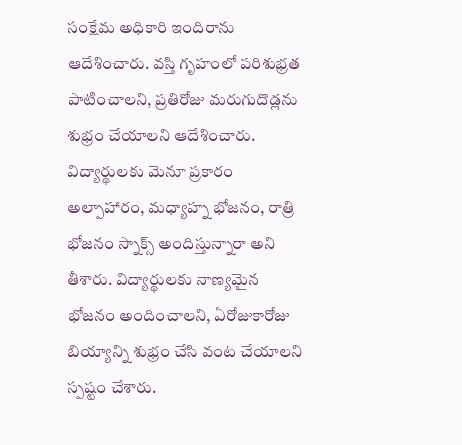సంక్షేమ అధికారి ఇందిరాను ఆదేశించారు. వస్తి గృహంలో పరిశుభ్రత పాటించాలని, ప్రతిరోజు మరుగుదొడ్లను శుభ్రం చేయాలని ఆదేశించారు.
విద్యార్థులకు మెనూ ప్రకారం అల్పాహారం, మధ్యాహ్న భోజనం, రాత్రి భోజనం స్నాక్స్ అందిస్తున్నారా అని తీశారు. విద్యార్థులకు నాణ్యమైన భోజనం అందించాలని, ఏరోజుకారోజు బియ్యాన్ని శుభ్రం చేసి వంట చేయాలని స్పష్టం చేశారు.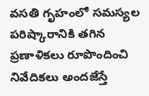వసతి గృహంలో సమస్యల పరిష్కారానికి తగిన ప్రణాళికలు రూపొందించి నివేదికలు అందజేస్తే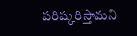పరిష్కరిస్తామని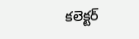కలెక్టర్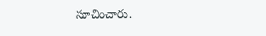సూచించారు.